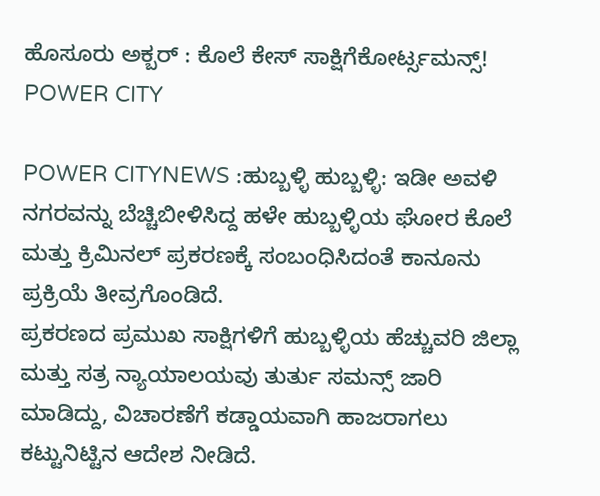ಹೊಸೂರು ಅಕ್ಬರ್ : ಕೊಲೆ ಕೇಸ್ ಸಾಕ್ಷಿಗೆಕೋರ್ಟ್ಸಮನ್ಸ್!
POWER CITY

POWER CITYNEWS :ಹುಬ್ಬಳ್ಳಿ ಹುಬ್ಬಳ್ಳಿ: ಇಡೀ ಅವಳಿ ನಗರವನ್ನು ಬೆಚ್ಚಿಬೀಳಿಸಿದ್ದ ಹಳೇ ಹುಬ್ಬಳ್ಳಿಯ ಘೋರ ಕೊಲೆ ಮತ್ತು ಕ್ರಿಮಿನಲ್ ಪ್ರಕರಣಕ್ಕೆ ಸಂಬಂಧಿಸಿದಂತೆ ಕಾನೂನು ಪ್ರಕ್ರಿಯೆ ತೀವ್ರಗೊಂಡಿದೆ.
ಪ್ರಕರಣದ ಪ್ರಮುಖ ಸಾಕ್ಷಿಗಳಿಗೆ ಹುಬ್ಬಳ್ಳಿಯ ಹೆಚ್ಚುವರಿ ಜಿಲ್ಲಾ ಮತ್ತು ಸತ್ರ ನ್ಯಾಯಾಲಯವು ತುರ್ತು ಸಮನ್ಸ್ ಜಾರಿ ಮಾಡಿದ್ದು, ವಿಚಾರಣೆಗೆ ಕಡ್ಡಾಯವಾಗಿ ಹಾಜರಾಗಲು ಕಟ್ಟುನಿಟ್ಟಿನ ಆದೇಶ ನೀಡಿದೆ.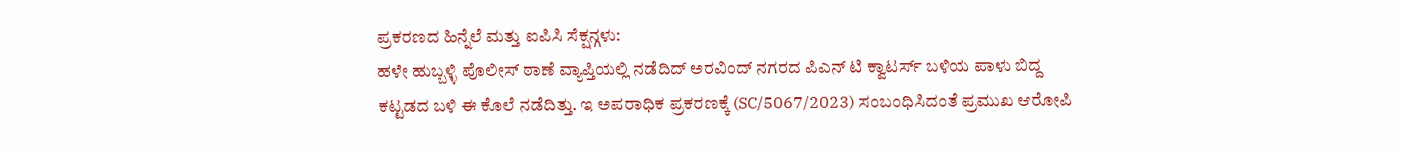ಪ್ರಕರಣದ ಹಿನ್ನೆಲೆ ಮತ್ತು ಐಪಿಸಿ ಸೆಕ್ಷನ್ಗಳು:
ಹಳೇ ಹುಬ್ಬಳ್ಳಿ ಪೊಲೀಸ್ ಠಾಣೆ ವ್ಯಾಪ್ತಿಯಲ್ಲಿ ನಡೆದಿದ್ ಅರವಿಂದ್ ನಗರದ ಪಿಎನ್ ಟಿ ಕ್ವಾಟರ್ಸ್ ಬಳಿಯ ಪಾಳು ಬಿದ್ದ ಕಟ್ಟಡದ ಬಳಿ ಈ ಕೊಲೆ ನಡೆದಿತ್ತು. ಇ ಅಪರಾಧಿಕ ಪ್ರಕರಣಕ್ಕೆ (SC/5067/2023) ಸಂಬಂಧಿಸಿದಂತೆ ಪ್ರಮುಖ ಆರೋಪಿ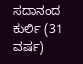ಸದಾನಂದ ಕುರ್ಲಿ (31 ವರ್ಷ)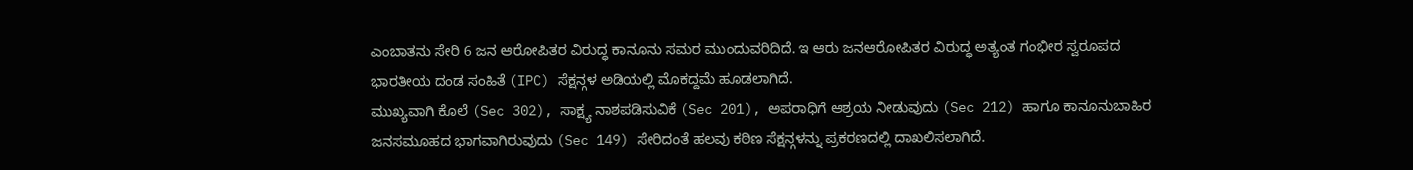ಎಂಬಾತನು ಸೇರಿ 6 ಜನ ಆರೋಪಿತರ ವಿರುದ್ಧ ಕಾನೂನು ಸಮರ ಮುಂದುವರಿದಿದೆ. ಇ ಆರು ಜನಆರೋಪಿತರ ವಿರುದ್ಧ ಅತ್ಯಂತ ಗಂಭೀರ ಸ್ವರೂಪದ ಭಾರತೀಯ ದಂಡ ಸಂಹಿತೆ (IPC) ಸೆಕ್ಷನ್ಗಳ ಅಡಿಯಲ್ಲಿ ಮೊಕದ್ದಮೆ ಹೂಡಲಾಗಿದೆ.
ಮುಖ್ಯವಾಗಿ ಕೊಲೆ (Sec 302), ಸಾಕ್ಷ್ಯ ನಾಶಪಡಿಸುವಿಕೆ (Sec 201), ಅಪರಾಧಿಗೆ ಆಶ್ರಯ ನೀಡುವುದು (Sec 212) ಹಾಗೂ ಕಾನೂನುಬಾಹಿರ ಜನಸಮೂಹದ ಭಾಗವಾಗಿರುವುದು (Sec 149) ಸೇರಿದಂತೆ ಹಲವು ಕಠಿಣ ಸೆಕ್ಷನ್ಗಳನ್ನು ಪ್ರಕರಣದಲ್ಲಿ ದಾಖಲಿಸಲಾಗಿದೆ.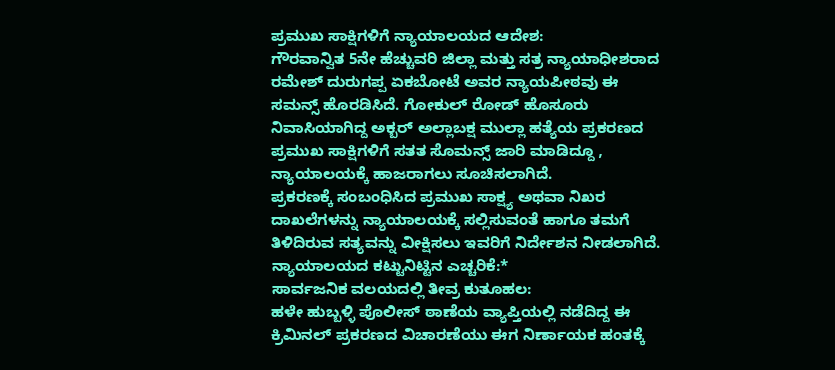ಪ್ರಮುಖ ಸಾಕ್ಷಿಗಳಿಗೆ ನ್ಯಾಯಾಲಯದ ಆದೇಶ:
ಗೌರವಾನ್ವಿತ 5ನೇ ಹೆಚ್ಚುವರಿ ಜಿಲ್ಲಾ ಮತ್ತು ಸತ್ರ ನ್ಯಾಯಾಧೀಶರಾದ ರಮೇಶ್ ದುರುಗಪ್ಪ ಏಕಬೋಟೆ ಅವರ ನ್ಯಾಯಪೀಠವು ಈ ಸಮನ್ಸ್ ಹೊರಡಿಸಿದೆ. ಗೋಕುಲ್ ರೋಡ್ ಹೊಸೂರು ನಿವಾಸಿಯಾಗಿದ್ದ ಅಕ್ಬರ್ ಅಲ್ಲಾಬಕ್ಷ ಮುಲ್ಲಾ ಹತ್ಯೆಯ ಪ್ರಕರಣದ ಪ್ರಮುಖ ಸಾಕ್ಷಿಗಳಿಗೆ ಸತತ ಸೊಮನ್ಸ್ ಜಾರಿ ಮಾಡಿದ್ದೂ , ನ್ಯಾಯಾಲಯಕ್ಕೆ ಹಾಜರಾಗಲು ಸೂಚಿಸಲಾಗಿದೆ.
ಪ್ರಕರಣಕ್ಕೆ ಸಂಬಂಧಿಸಿದ ಪ್ರಮುಖ ಸಾಕ್ಷ್ಯ ಅಥವಾ ನಿಖರ ದಾಖಲೆಗಳನ್ನು ನ್ಯಾಯಾಲಯಕ್ಕೆ ಸಲ್ಲಿಸುವಂತೆ ಹಾಗೂ ತಮಗೆ ತಿಳಿದಿರುವ ಸತ್ಯವನ್ನು ವೀಕ್ಷಿಸಲು ಇವರಿಗೆ ನಿರ್ದೇಶನ ನೀಡಲಾಗಿದೆ.
ನ್ಯಾಯಾಲಯದ ಕಟ್ಟುನಿಟ್ಟಿನ ಎಚ್ಚರಿಕೆ:*
ಸಾರ್ವಜನಿಕ ವಲಯದಲ್ಲಿ ತೀವ್ರ ಕುತೂಹಲ:
ಹಳೇ ಹುಬ್ಬಳ್ಳಿ ಪೊಲೀಸ್ ಠಾಣೆಯ ವ್ಯಾಪ್ತಿಯಲ್ಲಿ ನಡೆದಿದ್ದ ಈ ಕ್ರಿಮಿನಲ್ ಪ್ರಕರಣದ ವಿಚಾರಣೆಯು ಈಗ ನಿರ್ಣಾಯಕ ಹಂತಕ್ಕೆ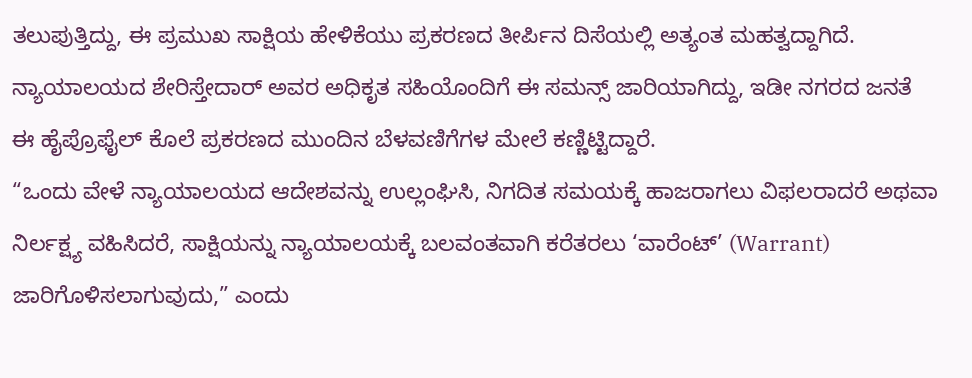ತಲುಪುತ್ತಿದ್ದು, ಈ ಪ್ರಮುಖ ಸಾಕ್ಷಿಯ ಹೇಳಿಕೆಯು ಪ್ರಕರಣದ ತೀರ್ಪಿನ ದಿಸೆಯಲ್ಲಿ ಅತ್ಯಂತ ಮಹತ್ವದ್ದಾಗಿದೆ. ನ್ಯಾಯಾಲಯದ ಶೇರಿಸ್ತೇದಾರ್ ಅವರ ಅಧಿಕೃತ ಸಹಿಯೊಂದಿಗೆ ಈ ಸಮನ್ಸ್ ಜಾರಿಯಾಗಿದ್ದು, ಇಡೀ ನಗರದ ಜನತೆ ಈ ಹೈಪ್ರೊಫೈಲ್ ಕೊಲೆ ಪ್ರಕರಣದ ಮುಂದಿನ ಬೆಳವಣಿಗೆಗಳ ಮೇಲೆ ಕಣ್ಣಿಟ್ಟಿದ್ದಾರೆ.
“ಒಂದು ವೇಳೆ ನ್ಯಾಯಾಲಯದ ಆದೇಶವನ್ನು ಉಲ್ಲಂಘಿಸಿ, ನಿಗದಿತ ಸಮಯಕ್ಕೆ ಹಾಜರಾಗಲು ವಿಫಲರಾದರೆ ಅಥವಾ ನಿರ್ಲಕ್ಷ್ಯ ವಹಿಸಿದರೆ, ಸಾಕ್ಷಿಯನ್ನು ನ್ಯಾಯಾಲಯಕ್ಕೆ ಬಲವಂತವಾಗಿ ಕರೆತರಲು ‘ವಾರೆಂಟ್’ (Warrant) ಜಾರಿಗೊಳಿಸಲಾಗುವುದು,” ಎಂದು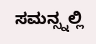ಸಮನ್ಸ್ನಲ್ಲಿ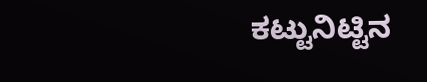ಕಟ್ಟುನಿಟ್ಟಿನ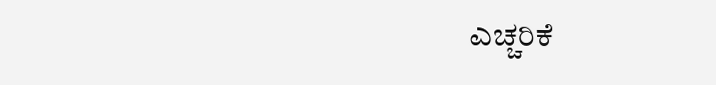ಎಚ್ಚರಿಕೆ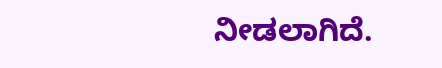ನೀಡಲಾಗಿದೆ.